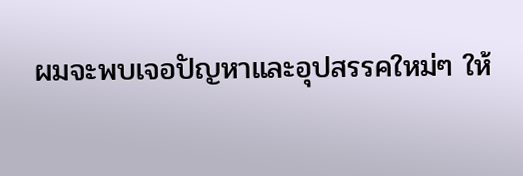ผมจะพบเจอปัญหาและอุปสรรคใหม่ๆ ให้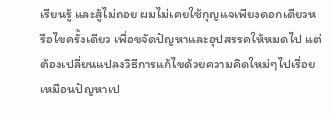เรียนรู้ และสู้ไม่ถอย ผมไม่เคยใช้กุญแจเพียงดอกเดียวหรือไขครั้งเดียว เพื่อขจัดปัญหาและอุปสรรคให้หมดไป แต่ต้องเปลี่ยนแปลงวิธีการแก้ไขด้วยความคิดใหม่ๆไปเรื่อย เหมือนปัญหาเป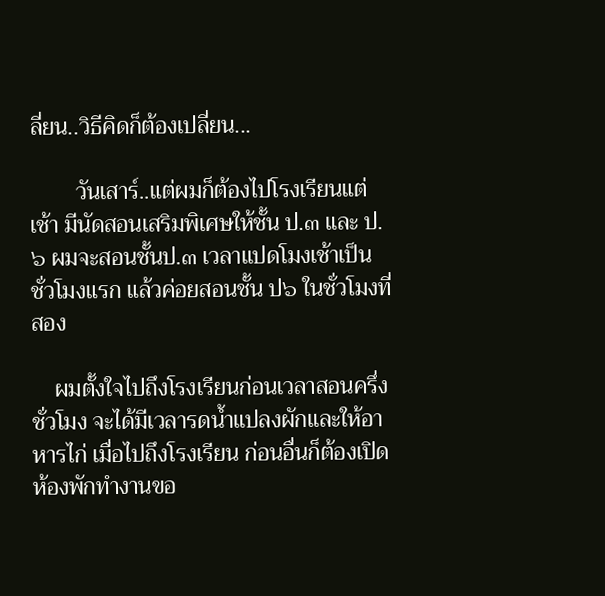ลี่ยน..วิธีคิดก็ต้องเปลี่ยน...

        วันเสาร์..แต่ผมก็ต้องไปโรงเรียนแต่เช้า มีนัดสอนเสริมพิเศษให้ชั้น ป.๓ และ ป.๖ ผมจะสอนชั้นป.๓ เวลาแปดโมงเช้าเป็นชั่วโมงแรก แล้วค่อยสอนชั้น ป๖ ในชั่วโมงที่สอง

    ผมตั้งใจไปถึงโรงเรียนก่อนเวลาสอนครึ่งชั่วโมง จะได้มีเวลารดน้ำแปลงผักและให้อาหารไก่ เมื่อไปถึงโรงเรียน ก่อนอื่นก็ต้องเปิดห้องพักทำงานขอ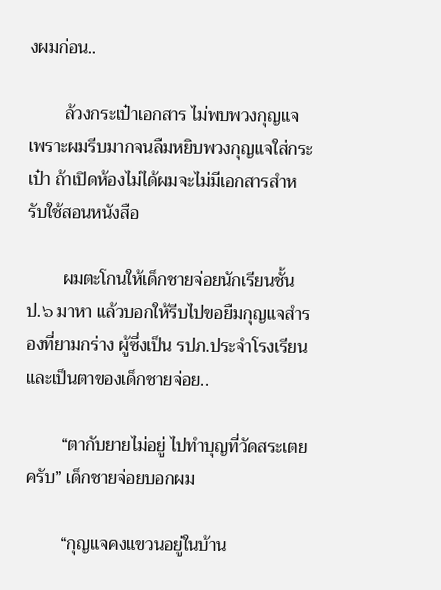งผมก่อน..

        ล้วงกระเป๋าเอกสาร ไม่พบพวงกุญแจ  เพราะผมรีบมากจนลืมหยิบพวงกุญแจใส่กระเป๋า ถ้าเปิดห้องไม่ได้ผมจะไม่มีเอกสารสำหรับใช้สอนหนังสือ

        ผมตะโกนให้เด็กชายจ่อยนักเรียนชั้น ป.๖ มาหา แล้วบอกให้รีบไปขอยืมกุญแจสำรองที่ยามกร่าง ผู้ซึ่งเป็น รปภ.ประจำโรงเรียน และเป็นตาของเด็กชายจ่อย..

        “ตากับยายไม่อยู่ ไปทำบุญที่วัดสระเตยครับ” เด็กชายจ่อยบอกผม

        “กุญแจคงแขวนอยู่ในบ้าน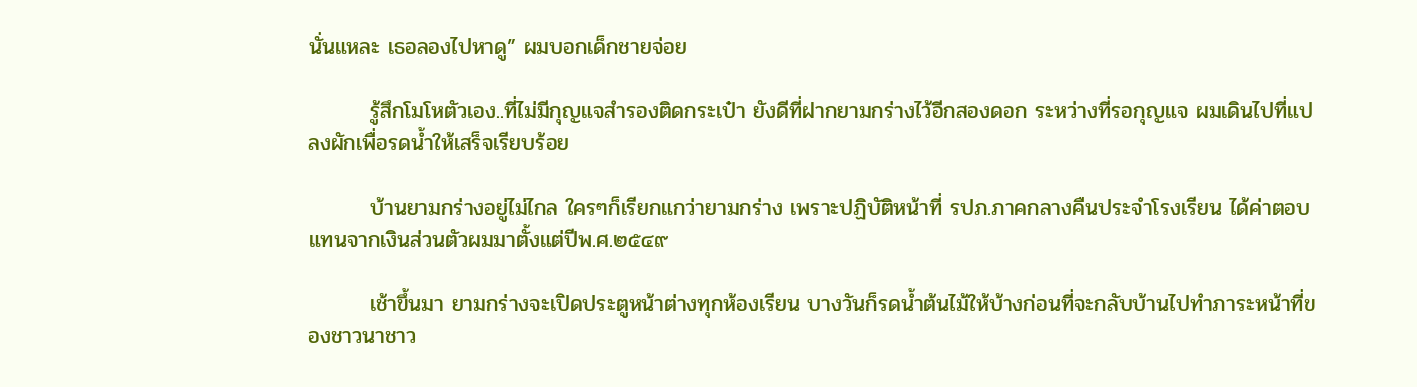นั่นแหละ เธอลองไปหาดู” ผมบอกเด็กชายจ่อย

        รู้สึกโมโหตัวเอง..ที่ไม่มีกุญแจสำรองติดกระเป๋า ยังดีที่ฝากยามกร่างไว้อีกสองดอก ระหว่างที่รอกุญแจ ผมเดินไปที่แปลงผักเพื่อรดน้ำให้เสร็จเรียบร้อย

        บ้านยามกร่างอยู่ไม่ไกล ใครๆก็เรียกแกว่ายามกร่าง เพราะปฏิบัติหน้าที่ รปภ.ภาคกลางคืนประจำโรงเรียน ได้ค่าตอบแทนจากเงินส่วนตัวผมมาตั้งแต่ปีพ.ศ.๒๕๔๙

        เช้าขึ้นมา ยามกร่างจะเปิดประตูหน้าต่างทุกห้องเรียน บางวันก็รดน้ำต้นไม้ให้บ้างก่อนที่จะกลับบ้านไปทำภาระหน้าที่ของชาวนาชาว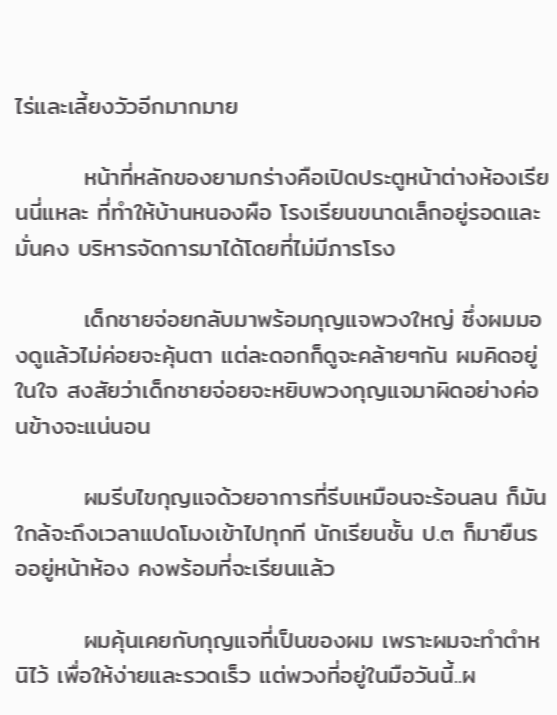ไร่และเลี้ยงวัวอีกมากมาย

        หน้าที่หลักของยามกร่างคือเปิดประตูหน้าต่างห้องเรียนนี่แหละ ที่ทำให้บ้านหนองผือ โรงเรียนขนาดเล็กอยู่รอดและมั่นคง บริหารจัดการมาได้โดยที่ไม่มีภารโรง

        เด็กชายจ่อยกลับมาพร้อมกุญแจพวงใหญ่ ซึ่งผมมองดูแล้วไม่ค่อยจะคุ้นตา แต่ละดอกก็ดูจะคล้ายๆกัน ผมคิดอยู่ในใจ สงสัยว่าเด็กชายจ่อยจะหยิบพวงกุญแจมาผิดอย่างค่อนข้างจะแน่นอน

        ผมรีบไขกุญแจด้วยอาการที่รีบเหมือนจะร้อนลน ก็มันใกล้จะถึงเวลาแปดโมงเข้าไปทุกที นักเรียนชั้น ป.๓ ก็มายืนรออยู่หน้าห้อง คงพร้อมที่จะเรียนแล้ว

        ผมคุ้นเคยกับกุญแจที่เป็นของผม เพราะผมจะทำตำหนิไว้ เพื่อให้ง่ายและรวดเร็ว แต่พวงที่อยู่ในมือวันนี้..ผ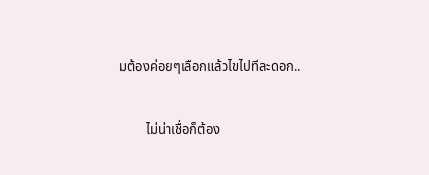มต้องค่อยๆเลือกแล้วไขไปทีละดอก..

        ไม่น่าเชื่อก็ต้อง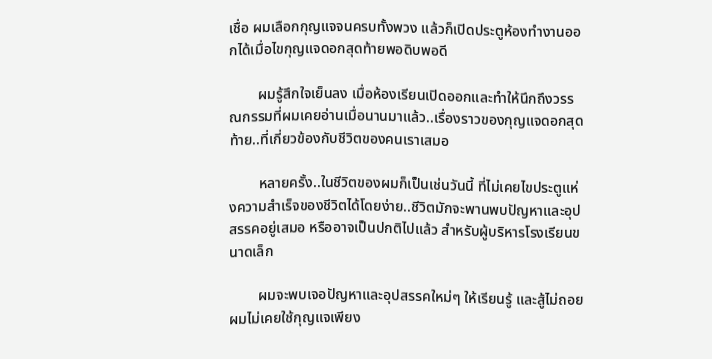เชื่อ ผมเลือกกุญแจจนครบทั้งพวง แล้วก็เปิดประตูห้องทำงานออกได้เมื่อไขกุญแจดอกสุดท้ายพอดิบพอดี

        ผมรู้สึกใจเย็นลง เมื่อห้องเรียนเปิดออกและทำให้นึกถึงวรรณกรรมที่ผมเคยอ่านเมื่อนานมาแล้ว..เรื่องราวของกุญแจดอกสุดท้าย..ที่เกี่ยวข้องกับชีวิตของคนเราเสมอ

        หลายครั้ง..ในชีวิตของผมก็เป็นเช่นวันนี้ ที่ไม่เคยไขประตูแห่งความสำเร็จของชีวิตได้โดยง่าย..ชีวิตมักจะพานพบปัญหาและอุปสรรคอยู่เสมอ หรืออาจเป็นปกติไปแล้ว สำหรับผู้บริหารโรงเรียนขนาดเล็ก

        ผมจะพบเจอปัญหาและอุปสรรคใหม่ๆ ให้เรียนรู้ และสู้ไม่ถอย ผมไม่เคยใช้กุญแจเพียง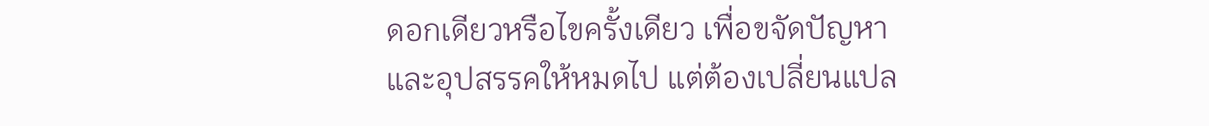ดอกเดียวหรือไขครั้งเดียว เพื่อขจัดปัญหาและอุปสรรคให้หมดไป แต่ต้องเปลี่ยนแปล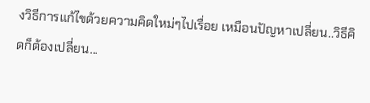งวิธีการแก้ไขด้วยความคิดใหม่ๆไปเรื่อย เหมือนปัญหาเปลี่ยน..วิธีคิดก็ต้องเปลี่ยน...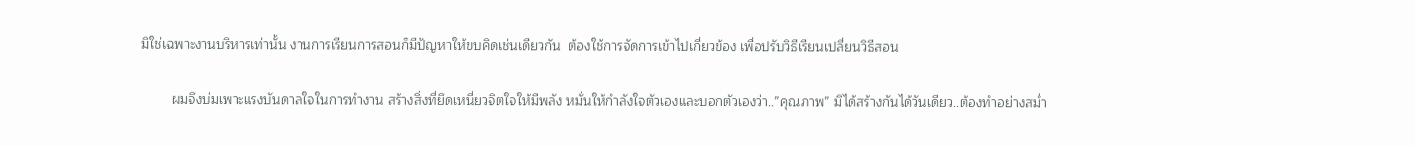มิใช่เฉพาะงานบริหารเท่านั้น งานการเรียนการสอนก็มีปัญหาให้ขบคิดเช่นเดียวกัน  ต้องใช้การจัดการเข้าไปเกี่ยวข้อง เพื่อปรับวิธีเรียนเปลี่ยนวิธีสอน

        ผมจึงบ่มเพาะแรงบันดาลใจในการทำงาน สร้างสิ่งที่ยึดเหนี่ยวจิตใจให้มีพลัง หมั่นให้กำลังใจตัวเองและบอกตัวเองว่า..”คุณภาพ” มิได้สร้างกันได้วันเดียว..ต้องทำอย่างสม่ำ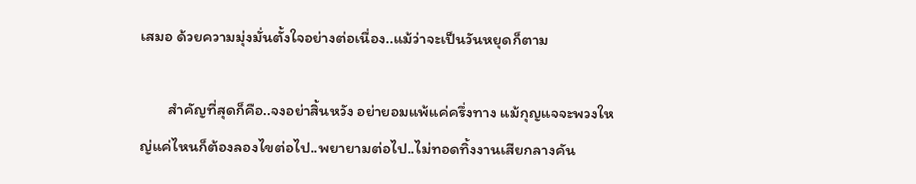เสมอ ด้วยความมุ่งมั่นตั้งใจอย่างต่อเนื่อง..แม้ว่าจะเป็นวันหยุดก็ตาม

        สำคัญที่สุดก็คือ..จงอย่าสิ้นหวัง อย่ายอมแพ้แค่ครึ่งทาง แม้กุญแจจะพวงใหญ่แค่ไหนก็ต้องลองไขต่อไป..พยายามต่อไป..ไม่ทอดทิ้งงานเสียกลางคัน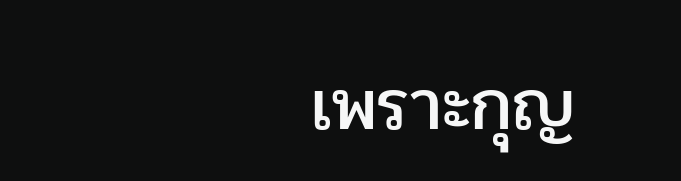เพราะกุญ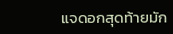แจดอกสุดท้ายมัก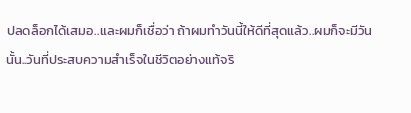ปลดล็อกได้เสมอ..และผมก็เชื่อว่า ถ้าผมทำวันนี้ให้ดีที่สุดแล้ว..ผมก็จะมีวันนั้น..วันที่ประสบความสำเร็จในชีวิตอย่างแท้จริ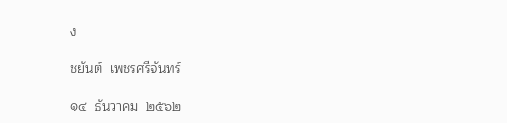ง

ชยันต์  เพชรศรีจันทร์

๑๔  ธันวาคม  ๒๕๖๒